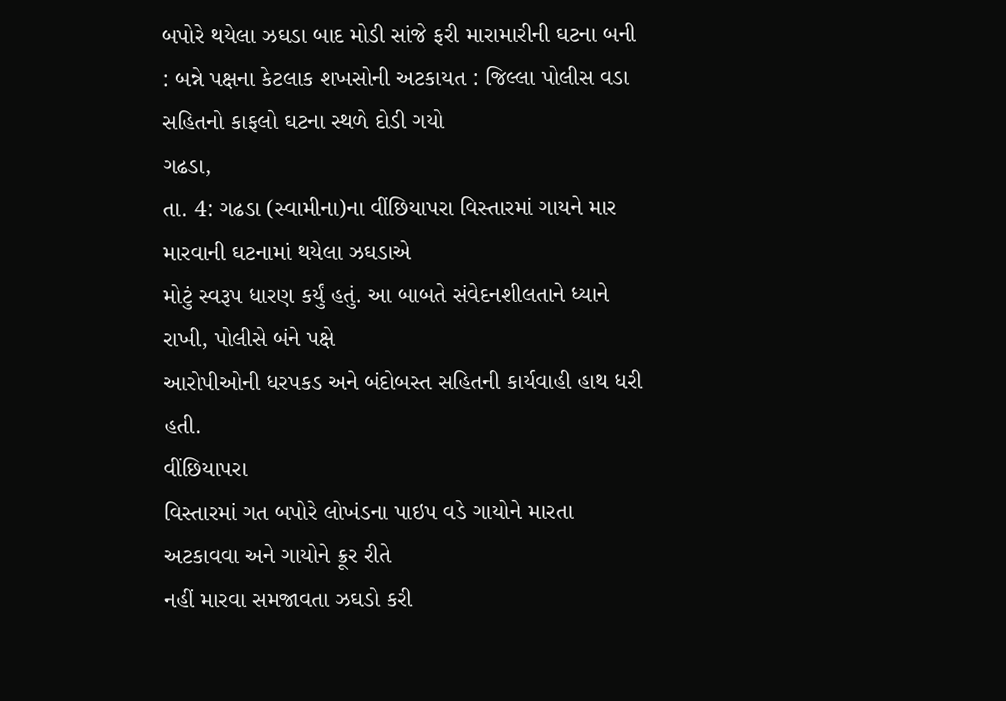બપોરે થયેલા ઝઘડા બાદ મોડી સાંજે ફરી મારામારીની ઘટના બની : બન્ને પક્ષના કેટલાક શખસોની અટકાયત : જિલ્લા પોલીસ વડા સહિતનો કાફલો ઘટના સ્થળે દોડી ગયો
ગઢડા,
તા. 4: ગઢડા (સ્વામીના)ના વીંછિયાપરા વિસ્તારમાં ગાયને માર મારવાની ઘટનામાં થયેલા ઝઘડાએ
મોટું સ્વરૂપ ધારણ કર્યું હતું. આ બાબતે સંવેદનશીલતાને ધ્યાને રાખી, પોલીસે બંને પક્ષે
આરોપીઓની ધરપકડ અને બંદોબસ્ત સહિતની કાર્યવાહી હાથ ધરી હતી.
વીંછિયાપરા
વિસ્તારમાં ગત બપોરે લોખંડના પાઇપ વડે ગાયોને મારતા અટકાવવા અને ગાયોને ક્રૂર રીતે
નહીં મારવા સમજાવતા ઝઘડો કરી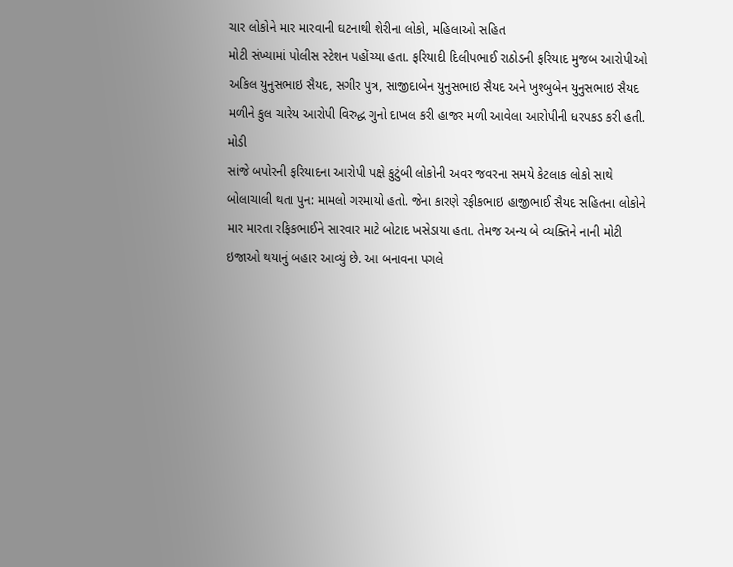ચાર લોકોને માર મારવાની ઘટનાથી શેરીના લોકો, મહિલાઓ સહિત
મોટી સંખ્યામાં પોલીસ સ્ટેશન પહોંચ્યા હતા. ફરિયાદી દિલીપભાઈ રાઠોડની ફરિયાદ મુજબ આરોપીઓ
અકિલ યુનુસભાઇ સૈયદ, સગીર પુત્ર, સાજીદાબેન યુનુસભાઇ સૈયદ અને ખુશ્બુબેન યુનુસભાઇ સૈયદ
મળીને કુલ ચારેય આરોપી વિરુદ્ધ ગુનો દાખલ કરી હાજર મળી આવેલા આરોપીની ધરપકડ કરી હતી.
મોડી
સાંજે બપોરની ફરિયાદના આરોપી પક્ષે કુટુંબી લોકોની અવર જવરના સમયે કેટલાક લોકો સાથે
બોલાચાલી થતા પુન: મામલો ગરમાયો હતો. જેના કારણે રફીકભાઇ હાજીભાઈ સૈયદ સહિતના લોકોને
માર મારતા રફિકભાઈને સારવાર માટે બોટાદ ખસેડાયા હતા. તેમજ અન્ય બે વ્યક્તિને નાની મોટી
ઇજાઓ થયાનું બહાર આવ્યું છે. આ બનાવના પગલે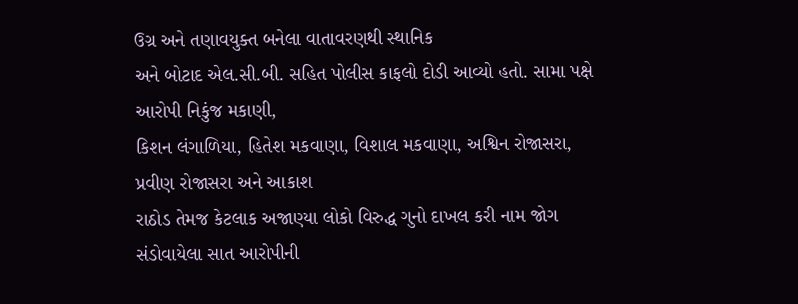ઉગ્ર અને તણાવયુક્ત બનેલા વાતાવરણથી સ્થાનિક
અને બોટાદ એલ.સી.બી. સહિત પોલીસ કાફલો દોડી આવ્યો હતો. સામા પક્ષે આરોપી નિકુંજ મકાણી,
કિશન લંગાળિયા, હિતેશ મકવાણા, વિશાલ મકવાણા, અશ્વિન રોજાસરા, પ્રવીણ રોજાસરા અને આકાશ
રાઠોડ તેમજ કેટલાક અજાણ્યા લોકો વિરુદ્ધ ગુનો દાખલ કરી નામ જોગ સંડોવાયેલા સાત આરોપીની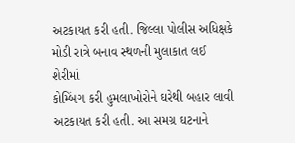અટકાયત કરી હતી. જિલ્લા પોલીસ અધિક્ષકે મોડી રાત્રે બનાવ સ્થળની મુલાકાત લઈ શેરીમાં
કોમ્બિંગ કરી હુમલાખોરોને ઘરેથી બહાર લાવી અટકાયત કરી હતી. આ સમગ્ર ઘટનાને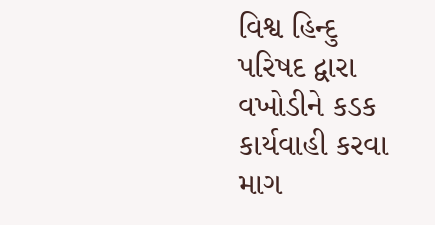વિશ્વ હિન્દુ
પરિષદ દ્વારા વખોડીને કડક કાર્યવાહી કરવા માગ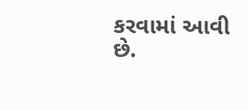કરવામાં આવી છે.